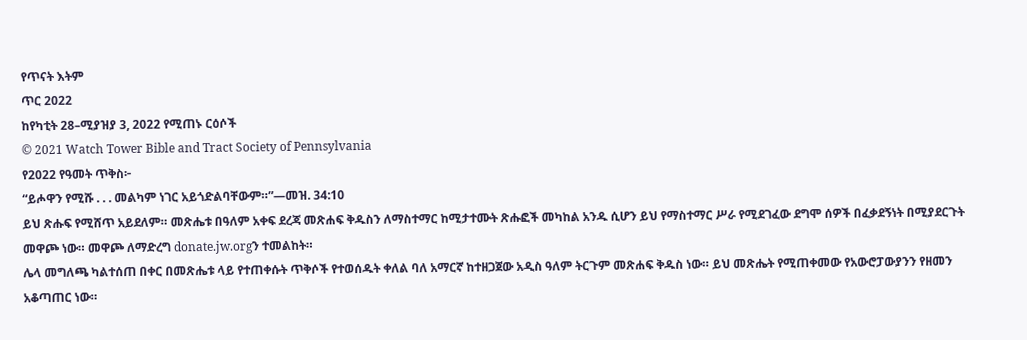የጥናት እትም
ጥር 2022
ከየካቲት 28–ሚያዝያ 3, 2022 የሚጠኑ ርዕሶች
© 2021 Watch Tower Bible and Tract Society of Pennsylvania
የ2022 የዓመት ጥቅስ፦
“ይሖዋን የሚሹ . . . መልካም ነገር አይጎድልባቸውም።”—መዝ. 34:10
ይህ ጽሑፍ የሚሸጥ አይደለም። መጽሔቱ በዓለም አቀፍ ደረጃ መጽሐፍ ቅዱስን ለማስተማር ከሚታተሙት ጽሑፎች መካከል አንዱ ሲሆን ይህ የማስተማር ሥራ የሚደገፈው ደግሞ ሰዎች በፈቃደኝነት በሚያደርጉት መዋጮ ነው። መዋጮ ለማድረግ donate.jw.orgን ተመልከት።
ሌላ መግለጫ ካልተሰጠ በቀር በመጽሔቱ ላይ የተጠቀሱት ጥቅሶች የተወሰዱት ቀለል ባለ አማርኛ ከተዘጋጀው አዲስ ዓለም ትርጉም መጽሐፍ ቅዱስ ነው። ይህ መጽሔት የሚጠቀመው የአውሮፓውያንን የዘመን አቆጣጠር ነው።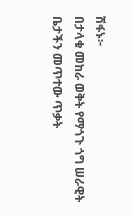ሽፋኑ፦
በታላቁ መከራ ወቅት የማጎጉ ጎግ ሠራዊት ቤታችን መጥተው ጥቃት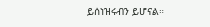ይሰነዝሩብን ይሆናል።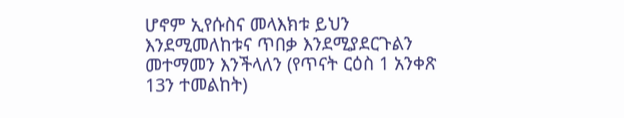ሆኖም ኢየሱስና መላእክቱ ይህን እንደሚመለከቱና ጥበቃ እንደሚያደርጉልን መተማመን እንችላለን (የጥናት ርዕስ 1 አንቀጽ 13ን ተመልከት)